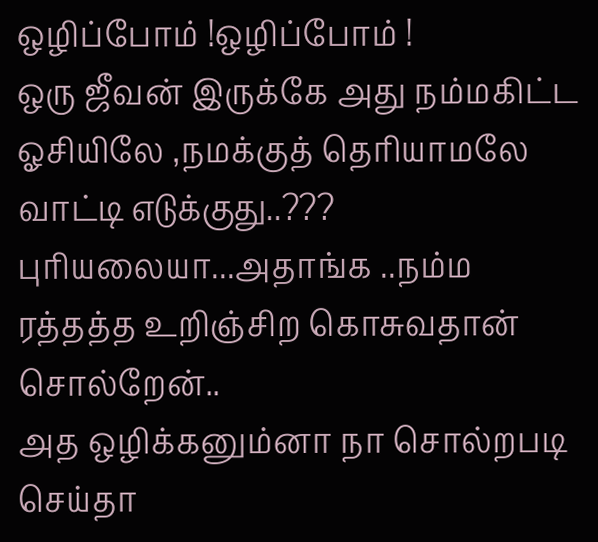ஒழிப்போம் !ஒழிப்போம் !
ஒரு ஜீவன் இருக்கே அது நம்மகிட்ட ஓசியிலே ,நமக்குத் தெரியாமலே வாட்டி எடுக்குது..??? புரியலையா...அதாங்க ..நம்ம ரத்தத்த உறிஞ்சிற கொசுவதான் சொல்றேன்..
அத ஒழிக்கனும்னா நா சொல்றபடி செய்தா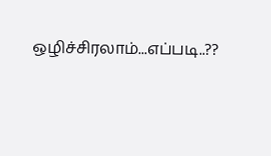ஒழிச்சிரலாம்...எப்படி..??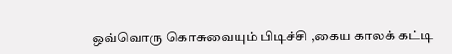ஒவ்வொரு கொசுவையும் பிடிச்சி ,கைய காலக் கட்டி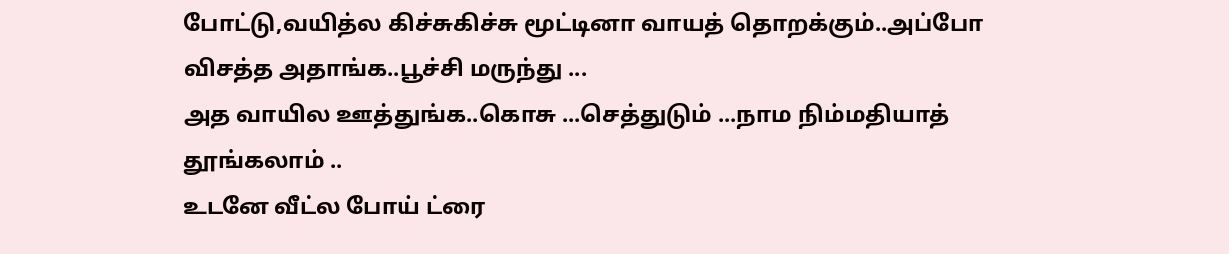போட்டு,வயித்ல கிச்சுகிச்சு மூட்டினா வாயத் தொறக்கும்..அப்போ விசத்த அதாங்க..பூச்சி மருந்து ...
அத வாயில ஊத்துங்க..கொசு ...செத்துடும் ...நாம நிம்மதியாத் தூங்கலாம் ..
உடனே வீட்ல போய் ட்ரை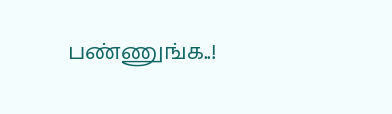பண்ணுங்க..!